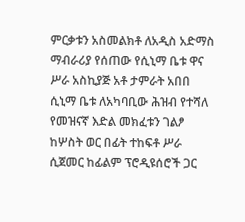ምርቃቱን አስመልክቶ ለአዲስ አድማስ ማብራሪያ የሰጠው የሲኒማ ቤቱ ዋና ሥራ አስኪያጅ አቶ ታምራት አበበ ሲኒማ ቤቱ ለአካባቢው ሕዝብ የተሻለ የመዝናኛ እድል መክፈቱን ገልፆ ከሦስት ወር በፊት ተከፍቶ ሥራ ሲጀመር ከፊልም ፕሮዲዩሰሮች ጋር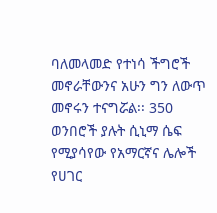ባለመላመድ የተነሳ ችግሮች መኖራቸውንና አሁን ግን ለውጥ መኖሩን ተናግሯል፡፡ 350 ወንበሮች ያሉት ሲኒማ ሴፍ የሚያሳየው የአማርኛና ሌሎች የሀገር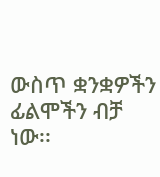ውስጥ ቋንቋዎችን ፊልሞችን ብቻ ነው፡፡